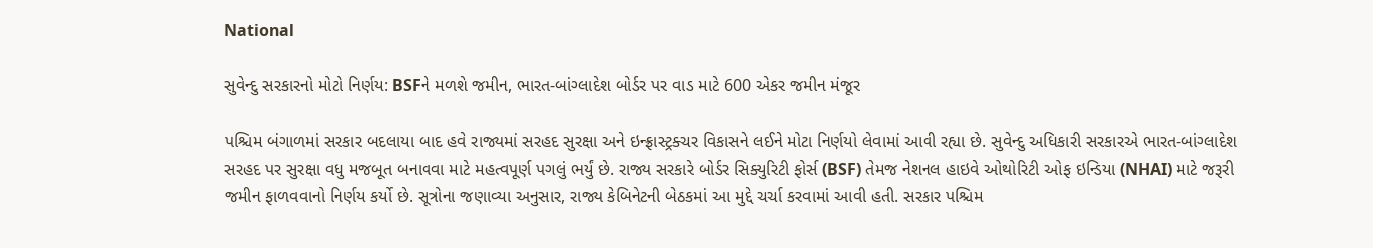National

સુવેન્દુ સરકારનો મોટો નિર્ણય: BSFને મળશે જમીન, ભારત-બાંગ્લાદેશ બોર્ડર પર વાડ માટે 600 એકર જમીન મંજૂર

પશ્ચિમ બંગાળમાં સરકાર બદલાયા બાદ હવે રાજ્યમાં સરહદ સુરક્ષા અને ઇન્ફ્રાસ્ટ્રક્ચર વિકાસને લઈને મોટા નિર્ણયો લેવામાં આવી રહ્યા છે. સુવેન્દુ અધિકારી સરકારએ ભારત-બાંગ્લાદેશ સરહદ પર સુરક્ષા વધુ મજબૂત બનાવવા માટે મહત્વપૂર્ણ પગલું ભર્યું છે. રાજ્ય સરકારે બોર્ડર સિક્યુરિટી ફોર્સ (BSF) તેમજ નેશનલ હાઇવે ઓથોરિટી ઓફ ઇન્ડિયા (NHAI) માટે જરૂરી જમીન ફાળવવાનો નિર્ણય કર્યો છે. સૂત્રોના જણાવ્યા અનુસાર, રાજ્ય કેબિનેટની બેઠકમાં આ મુદ્દે ચર્ચા કરવામાં આવી હતી. સરકાર પશ્ચિમ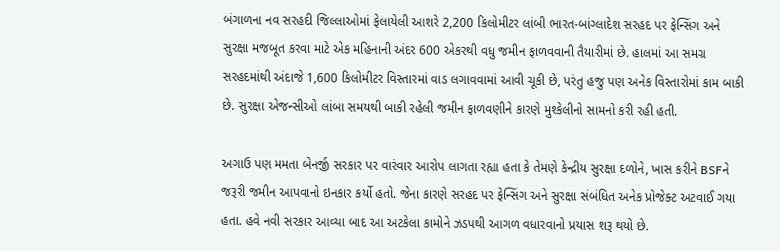બંગાળના નવ સરહદી જિલ્લાઓમાં ફેલાયેલી આશરે 2,200 કિલોમીટર લાંબી ભારત-બાંગ્લાદેશ સરહદ પર ફેન્સિંગ અને સુરક્ષા મજબૂત કરવા માટે એક મહિનાની અંદર 600 એકરથી વધુ જમીન ફાળવવાની તૈયારીમાં છે. હાલમાં આ સમગ્ર સરહદમાંથી અંદાજે 1,600 કિલોમીટર વિસ્તારમાં વાડ લગાવવામાં આવી ચૂકી છે, પરંતુ હજુ પણ અનેક વિસ્તારોમાં કામ બાકી છે. સુરક્ષા એજન્સીઓ લાંબા સમયથી બાકી રહેલી જમીન ફાળવણીને કારણે મુશ્કેલીનો સામનો કરી રહી હતી.

અગાઉ પણ મમતા બેનર્જી સરકાર પર વારંવાર આરોપ લાગતા રહ્યા હતા કે તેમણે કેન્દ્રીય સુરક્ષા દળોને, ખાસ કરીને BSFને જરૂરી જમીન આપવાનો ઇનકાર કર્યો હતો. જેના કારણે સરહદ પર ફેન્સિંગ અને સુરક્ષા સંબંધિત અનેક પ્રોજેક્ટ અટવાઈ ગયા હતા. હવે નવી સરકાર આવ્યા બાદ આ અટકેલા કામોને ઝડપથી આગળ વધારવાનો પ્રયાસ શરૂ થયો છે.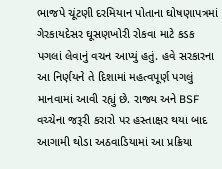ભાજપે ચૂંટણી દરમિયાન પોતાના ઘોષણાપત્રમાં ગેરકાયદેસર ઘૂસણખોરી રોકવા માટે કડક પગલાં લેવાનું વચન આપ્યું હતું. હવે સરકારના આ નિર્ણયને તે દિશામાં મહત્વપૂર્ણ પગલું માનવામાં આવી રહ્યું છે. રાજ્ય અને BSF વચ્ચેના જરૂરી કરારો પર હસ્તાક્ષર થયા બાદ આગામી થોડા અઠવાડિયામાં આ પ્રક્રિયા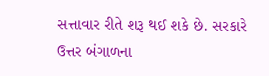સત્તાવાર રીતે શરૂ થઈ શકે છે. સરકારે ઉત્તર બંગાળના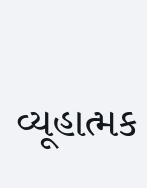વ્યૂહાત્મક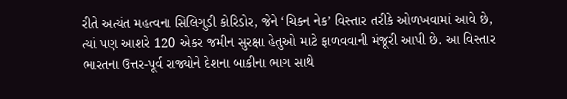રીતે અત્યંત મહત્વના સિલિગુડી કોરિડોર, જેને ‘ચિકન નેક’ વિસ્તાર તરીકે ઓળખવામાં આવે છે, ત્યાં પણ આશરે 120 એકર જમીન સુરક્ષા હેતુઓ માટે ફાળવવાની મંજૂરી આપી છે. આ વિસ્તાર ભારતના ઉત્તર-પૂર્વ રાજ્યોને દેશના બાકીના ભાગ સાથે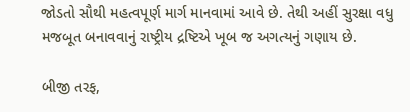જોડતો સૌથી મહત્વપૂર્ણ માર્ગ માનવામાં આવે છે. તેથી અહીં સુરક્ષા વધુ મજબૂત બનાવવાનું રાષ્ટ્રીય દ્રષ્ટિએ ખૂબ જ અગત્યનું ગણાય છે.

બીજી તરફ,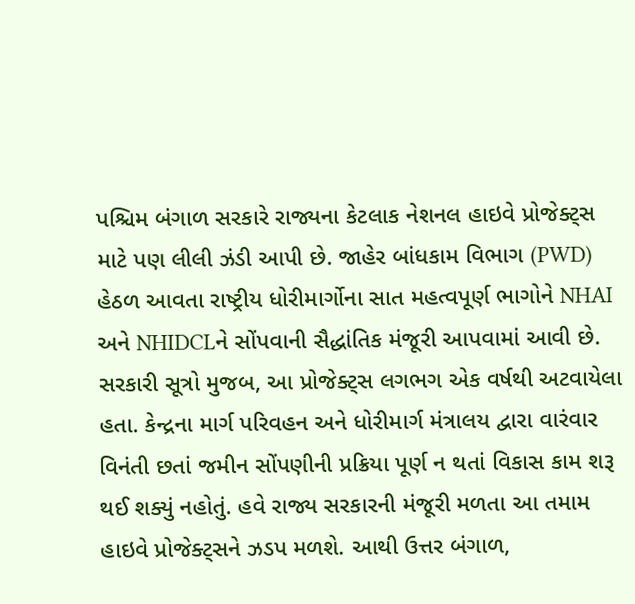પશ્ચિમ બંગાળ સરકારે રાજ્યના કેટલાક નેશનલ હાઇવે પ્રોજેક્ટ્સ માટે પણ લીલી ઝંડી આપી છે. જાહેર બાંધકામ વિભાગ (PWD) હેઠળ આવતા રાષ્ટ્રીય ધોરીમાર્ગોના સાત મહત્વપૂર્ણ ભાગોને NHAI અને NHIDCLને સોંપવાની સૈદ્ધાંતિક મંજૂરી આપવામાં આવી છે. સરકારી સૂત્રો મુજબ, આ પ્રોજેક્ટ્સ લગભગ એક વર્ષથી અટવાયેલા હતા. કેન્દ્રના માર્ગ પરિવહન અને ધોરીમાર્ગ મંત્રાલય દ્વારા વારંવાર વિનંતી છતાં જમીન સોંપણીની પ્રક્રિયા પૂર્ણ ન થતાં વિકાસ કામ શરૂ થઈ શક્યું નહોતું. હવે રાજ્ય સરકારની મંજૂરી મળતા આ તમામ હાઇવે પ્રોજેક્ટ્સને ઝડપ મળશે. આથી ઉત્તર બંગાળ,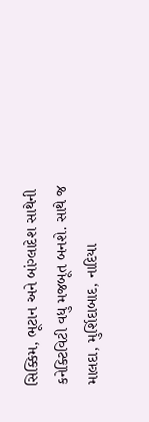સિક્કિમ, ભૂટાન અને બાંગ્લાદેશ સાથેની કનેક્ટિવિટી વધુ મજબૂત બનશે. સાથે જ માલદા, મુર્શિદાબાદ, નાદિયા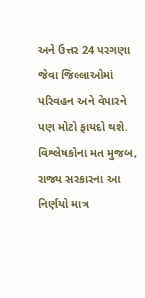અને ઉત્તર 24 પરગણા જેવા જિલ્લાઓમાં પરિવહન અને વેપારને પણ મોટો ફાયદો થશે. વિશ્લેષકોના મત મુજબ, રાજ્ય સરકારના આ નિર્ણયો માત્ર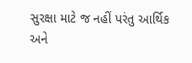સુરક્ષા માટે જ નહીં પરંતુ આર્થિક અને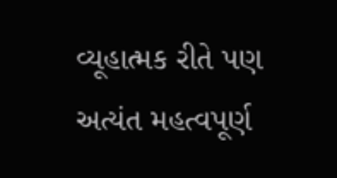વ્યૂહાત્મક રીતે પણ અત્યંત મહત્વપૂર્ણ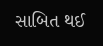સાબિત થઈ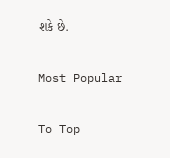શકે છે.

Most Popular

To Top